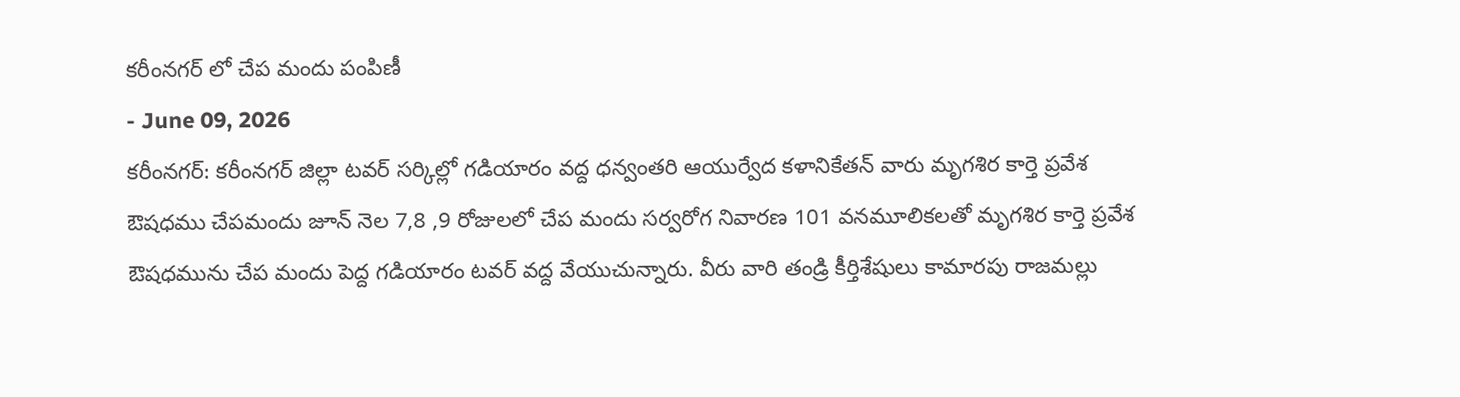కరీంనగర్ లో చేప మందు పంపిణీ
- June 09, 2026
కరీంనగర్: కరీంనగర్ జిల్లా టవర్ సర్కిల్లో గడియారం వద్ద ధన్వంతరి ఆయుర్వేద కళానికేతన్ వారు మృగశిర కార్తె ప్రవేశ ఔషధము చేపమందు జూన్ నెల 7,8 ,9 రోజులలో చేప మందు సర్వరోగ నివారణ 101 వనమూలికలతో మృగశిర కార్తె ప్రవేశ ఔషధమును చేప మందు పెద్ద గడియారం టవర్ వద్ద వేయుచున్నారు. వీరు వారి తండ్రి కీర్తిశేషులు కామారపు రాజమల్లు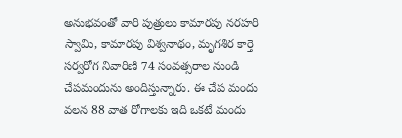అనుభవంతో వారి పుత్రులు కామారపు నరహరి స్వామి, కామారపు విశ్వనాథం, మృగశిర కార్తె సర్వరోగ నివారిణి 74 సంవత్సరాల నుండి చేపమందును అందిస్తున్నారు. ఈ చేప మందు వలన 88 వాత రోగాలకు ఇది ఒకటే మందు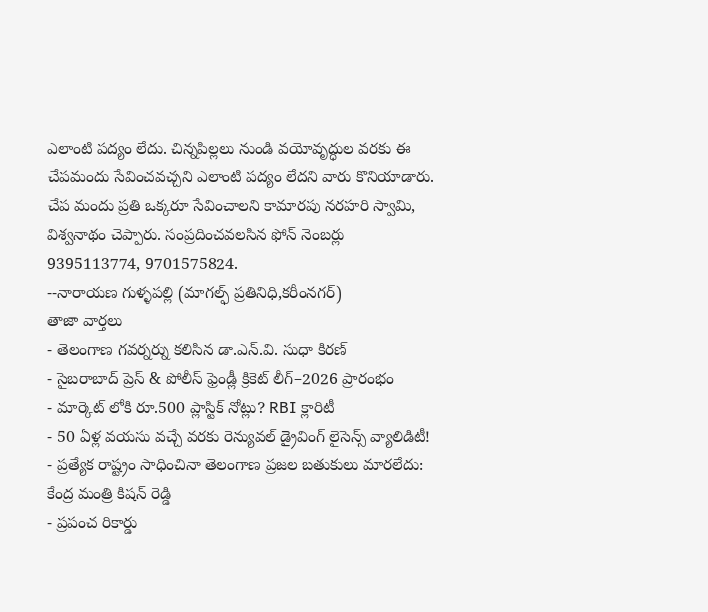ఎలాంటి పద్యం లేదు. చిన్నపిల్లలు నుండి వయోవృద్ధుల వరకు ఈ చేపమందు సేవించవచ్చని ఎలాంటి పద్యం లేదని వారు కొనియాడారు. చేప మందు ప్రతి ఒక్కరూ సేవించాలని కామారపు నరహరి స్వామి, విశ్వనాథం చెప్పారు. సంప్రదించవలసిన ఫోన్ నెంబర్లు 9395113774, 9701575824.
--నారాయణ గుళ్ళపల్లి (మాగల్ఫ్ ప్రతినిధి,కరీంనగర్)
తాజా వార్తలు
- తెలంగాణ గవర్నర్ను కలిసిన డా.ఎన్.వి. సుధా కిరణ్
- సైబరాబాద్ ప్రెస్ & పోలీస్ ఫ్రెండ్లీ క్రికెట్ లీగ్–2026 ప్రారంభం
- మార్కెట్ లోకి రూ.500 ప్లాస్టిక్ నోట్లు? RBI క్లారిటీ
- 50 ఏళ్ల వయసు వచ్చే వరకు రెన్యువల్ డ్రైవింగ్ లైసెన్స్ వ్యాలిడిటీ!
- ప్రత్యేక రాష్ట్రం సాధించినా తెలంగాణ ప్రజల బతుకులు మారలేదు: కేంద్ర మంత్రి కిషన్ రెడ్డి
- ప్రపంచ రికార్డు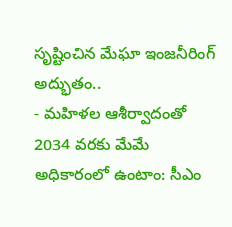సృష్టించిన మేఘా ఇంజనీరింగ్ అద్భుతం..
- మహిళల ఆశీర్వాదంతో 2034 వరకు మేమే అధికారంలో ఉంటాం: సీఎం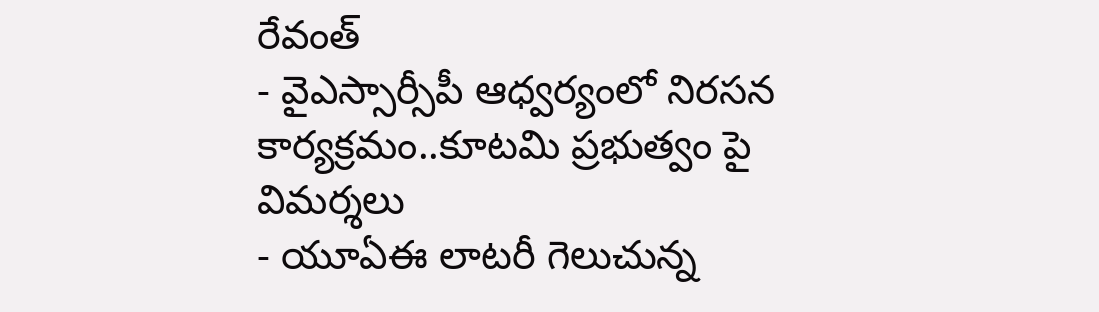రేవంత్
- వైఎస్సార్సీపీ ఆధ్వర్యంలో నిరసన కార్యక్రమం..కూటమి ప్రభుత్వం పై విమర్శలు
- యూఏఈ లాటరీ గెలుచున్న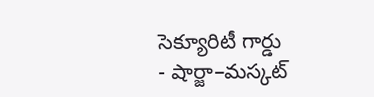సెక్యూరిటీ గార్డు
- షార్జా–మస్కట్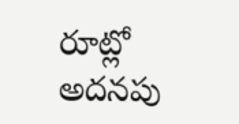రూట్లో అదనపు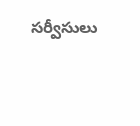సర్వీసులు